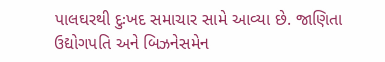પાલઘરથી દુઃખદ સમાચાર સામે આવ્યા છે. જાણિતા ઉદ્યોગપતિ અને બિઝનેસમેન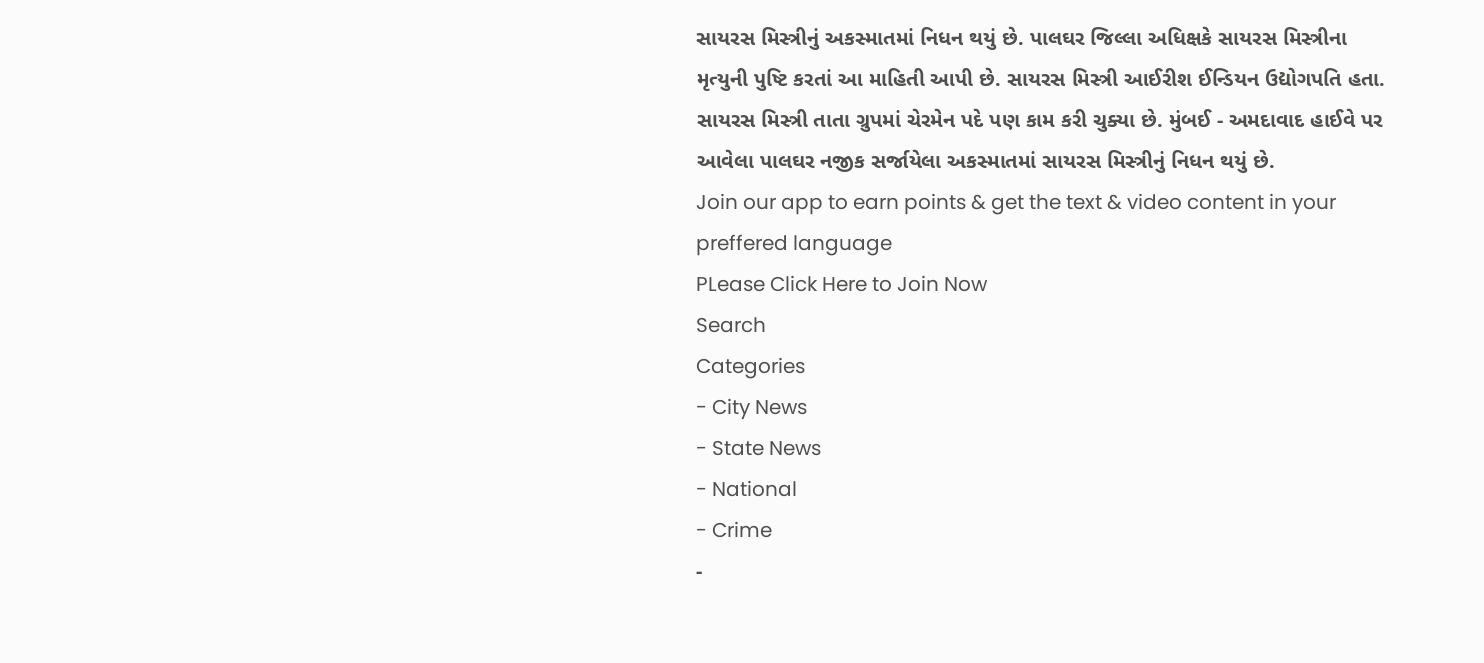સાયરસ મિસ્ત્રીનું અકસ્માતમાં નિધન થયું છે. પાલઘર જિલ્લા અધિક્ષકે સાયરસ મિસ્ત્રીના મૃત્યુની પુષ્ટિ કરતાં આ માહિતી આપી છે. સાયરસ મિસ્ત્રી આઈરીશ ઈન્ડિયન ઉદ્યોગપતિ હતા. સાયરસ મિસ્ત્રી તાતા ગ્રુપમાં ચેરમેન પદે પણ કામ કરી ચુક્યા છે. મુંબઈ - અમદાવાદ હાઈવે પર આવેલા પાલઘર નજીક સર્જાયેલા અકસ્માતમાં સાયરસ મિસ્ત્રીનું નિધન થયું છે.
Join our app to earn points & get the text & video content in your preffered language
PLease Click Here to Join Now
Search
Categories
- City News
- State News
- National
- Crime
-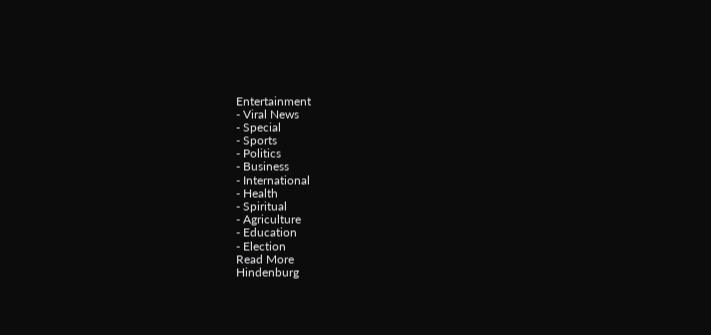Entertainment
- Viral News
- Special
- Sports
- Politics
- Business
- International
- Health
- Spiritual
- Agriculture
- Education
- Election
Read More
Hindenburg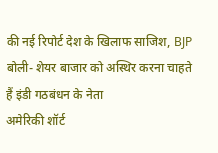की नई रिपोर्ट देश के खिलाफ साजिश, BJP बोली- शेयर बाजार को अस्थिर करना चाहते हैं इंडी गठबंधन के नेता
अमेरिकी शॉर्ट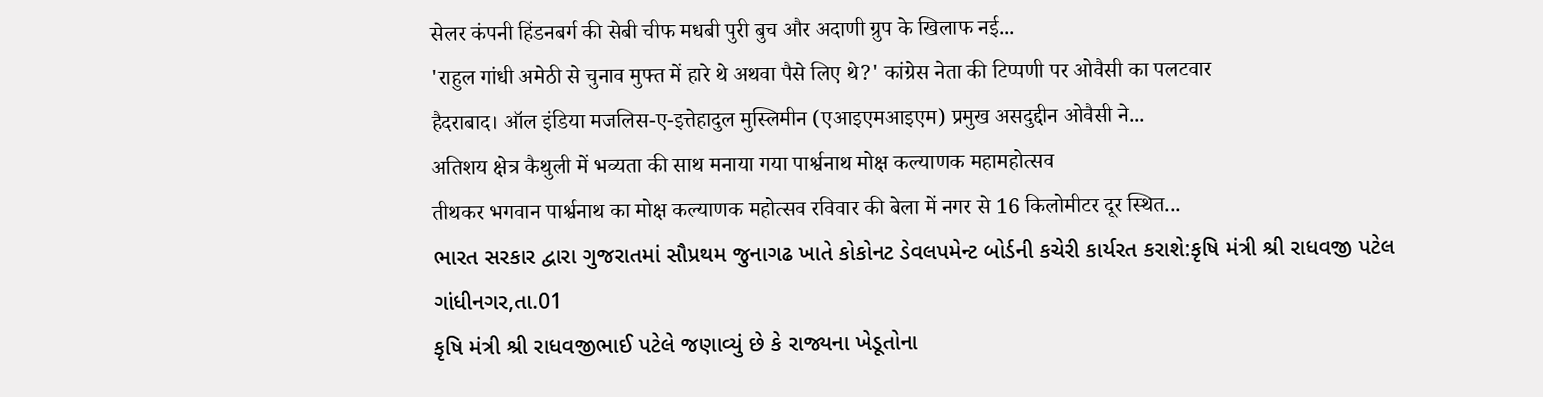सेलर कंपनी हिंडनबर्ग की सेबी चीफ मधबी पुरी बुच और अदाणी ग्रुप के खिलाफ नई...
'राहुल गांधी अमेठी से चुनाव मुफ्त में हारे थे अथवा पैसे लिए थे?' कांग्रेस नेता की टिप्पणी पर ओवैसी का पलटवार
हैदराबाद। ऑल इंडिया मजलिस-ए-इत्तेहादुल मुस्लिमीन (एआइएमआइएम) प्रमुख असदुद्दीन ओवैसी ने...
अतिशय क्षेत्र कैथुली में भव्यता की साथ मनाया गया पार्श्वनाथ मोक्ष कल्याणक महामहोत्सव
तीथकर भगवान पार्श्वनाथ का मोक्ष कल्याणक महोत्सव रविवार की बेला में नगर से 16 किलोमीटर दूर स्थित...
ભારત સરકાર દ્વારા ગુજરાતમાં સૌપ્રથમ જુનાગઢ ખાતે કોકોનટ ડેવલપમેન્ટ બોર્ડની કચેરી કાર્યરત કરાશે:કૃષિ મંત્રી શ્રી રાધવજી પટેલ
ગાંધીનગર,તા.01
કૃષિ મંત્રી શ્રી રાધવજીભાઈ પટેલે જણાવ્યું છે કે રાજ્યના ખેડૂતોના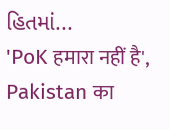હિતમાં...
'PoK हमारा नहीं है', Pakistan का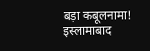बड़ा कबूलनामा! इस्लामाबाद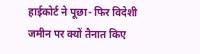हाईकोर्ट ने पूछा- फिर विदेशी जमीन पर क्यों तैनात किए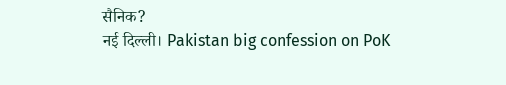सैनिक?
नई दिल्ली। Pakistan big confession on PoK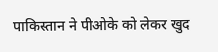पाकिस्तान ने पीओके को लेकर खुद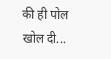की ही पोल खोल दी...